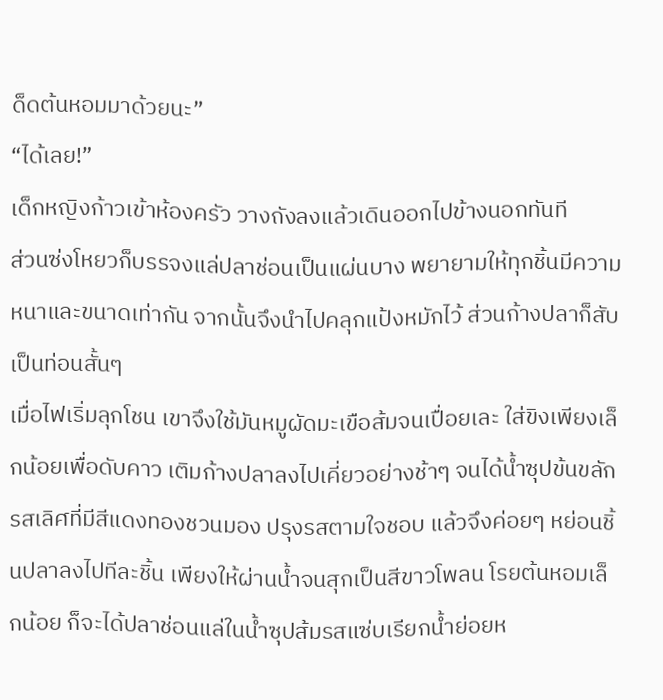ด็ดต้นหอมมาด้วยนะ”
“ได้เลย!”
เด็กหญิงก้าวเข้าห้องครัว วางถังลงแล้วเดินออกไปข้างนอกทันที
ส่วนซ่งโหยวก็บรรจงแล่ปลาช่อนเป็นแผ่นบาง พยายามให้ทุกชิ้นมีความหนาและขนาดเท่ากัน จากนั้นจึงนำไปคลุกแป้งหมักไว้ ส่วนก้างปลาก็สับเป็นท่อนสั้นๆ
เมื่อไฟเริ่มลุกโชน เขาจึงใช้มันหมูผัดมะเขือส้มจนเปื่อยเละ ใส่ขิงเพียงเล็กน้อยเพื่อดับคาว เติมก้างปลาลงไปเคี่ยวอย่างช้าๆ จนได้น้ำซุปข้นขลักรสเลิศที่มีสีแดงทองชวนมอง ปรุงรสตามใจชอบ แล้วจึงค่อยๆ หย่อนชิ้นปลาลงไปทีละชิ้น เพียงให้ผ่านน้ำจนสุกเป็นสีขาวโพลน โรยต้นหอมเล็กน้อย ก็จะได้ปลาช่อนแล่ในน้ำซุปส้มรสแซ่บเรียกน้ำย่อยห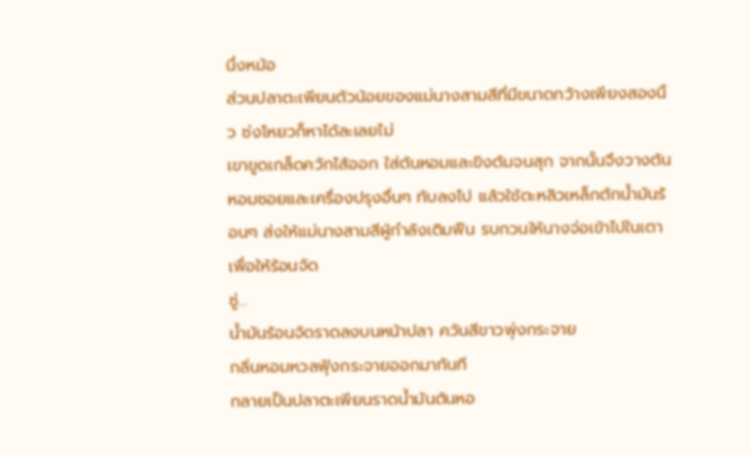นึ่งหม้อ
ส่วนปลาตะเพียนตัวน้อยของแม่นางสามสีที่มีขนาดกว้างเพียงสองนิ้ว ซ่งโหยวก็หาได้ละเลยไม่
เขาขูดเกล็ดควักไส้ออก ใส่ต้นหอมและขิงต้มจนสุก จากนั้นจึงวางต้นหอมซอยและเครื่องปรุงอื่นๆ ทับลงไป แล้วใช้ตะหลิวเหล็กตักน้ำมันร้อนๆ ส่งให้แม่นางสามสีผู้กำลังเติมฟืน รบกวนให้นางจ่อเข้าไปในเตาเพื่อให้ร้อนจัด
ซู่…
น้ำมันร้อนจัดราดลงบนหน้าปลา ควันสีขาวพุ่งกระจาย
กลิ่นหอมหวลฟุ้งกระจายออกมาทันที
กลายเป็นปลาตะเพียนราดน้ำมันต้นหอ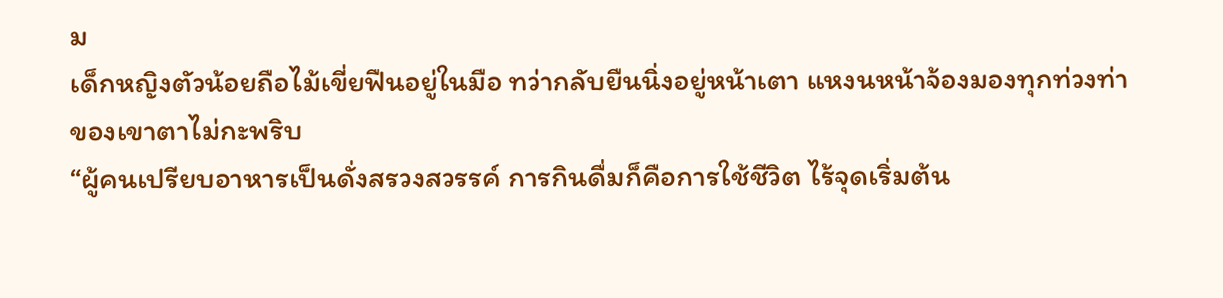ม
เด็กหญิงตัวน้อยถือไม้เขี่ยฟืนอยู่ในมือ ทว่ากลับยืนนิ่งอยู่หน้าเตา แหงนหน้าจ้องมองทุกท่วงท่าของเขาตาไม่กะพริบ
“ผู้คนเปรียบอาหารเป็นดั่งสรวงสวรรค์ การกินดื่มก็คือการใช้ชีวิต ไร้จุดเริ่มต้น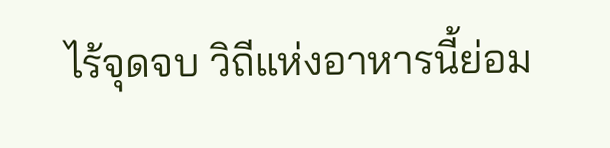ไร้จุดจบ วิถีแห่งอาหารนี้ย่อม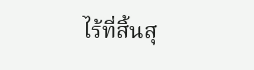ไร้ที่สิ้นสุ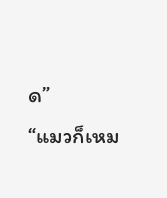ด”
“แมวก็เหม